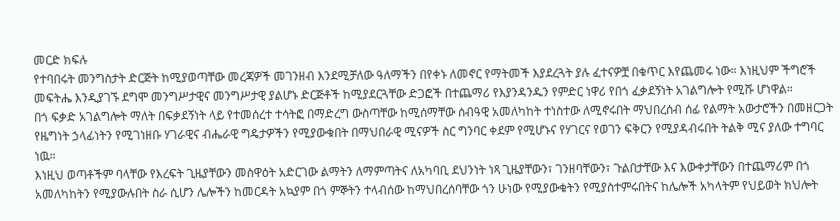መርድ ክፍሉ
የተባበሩት መንግስታት ድርጅት ከሚያወጣቸው መረጃዎች መገንዘብ እንደሚቻለው ዓለማችን በየቀኑ ለመኖር የማትመች እያደረጓት ያሉ ፈተናዎቿ በቁጥር እየጨመሩ ነው። እነዚህም ችግሮች መፍትሔ እንዲያገኙ ደግሞ መንግሥታዊና መንግሥታዊ ያልሆኑ ድርጅቶች ከሚያደርጓቸው ድጋፎች በተጨማሪ የእያንዳንዱን የምድር ነዋሪ የበጎ ፈቃደኝነት አገልግሎት የሚሹ ሆነዋል።
በጎ ፍቃድ አገልግሎት ማለት በፍቃደኝነት ላይ የተመሰረተ ተሳትፎ በማድረግ ውስጣቸው ከሚሰማቸው ሰብዓዊ አመለካከት ተነስተው ለሚኖሩበት ማህበረሰብ ሰፊ የልማት አውታሮችን በመዘርጋት የዜግነት ኃላፊነትን የሚገነዘቡ ሃገራዊና ብሔራዊ ግዴታዎችን የሚያውቁበት በማህበራዊ ሚናዎች ስር ግንባር ቀደም የሚሆኑና የሃገርና የወገን ፍቅርን የሚያዳብሩበት ትልቅ ሚና ያለው ተግባር ነዉ።
እነዚህ ወጣቶችም ባላቸው የእረፍት ጊዜያቸውን መስዋዕት አድርገው ልማትን ለማምጣትና ለአካባቢ ደህንነት ነጻ ጊዜያቸውን፣ ገንዘባቸውን፣ ጉልበታቸው እና እውቀታቸውን በተጨማሪም በጎ አመለካከትን የሚያውሉበት ስራ ሲሆን ሌሎችን ከመርዳት አኳያም በጎ ምኞትን ተላብሰው ከማህበረሰባቸው ጎን ሁነው የሚያውቁትን የሚያስተምሩበትና ከሌሎች አካላትም የህይወት ክህሎት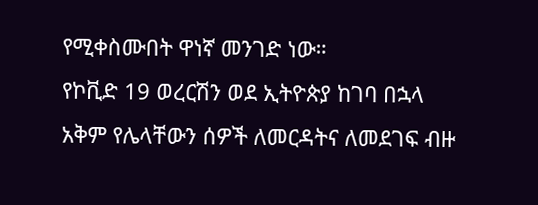የሚቀስሙበት ዋነኛ መንገድ ነው።
የኮቪድ 19 ወረርሽን ወደ ኢትዮጵያ ከገባ በኋላ አቅም የሌላቸውን ሰዎች ለመርዳትና ለመደገፍ ብዙ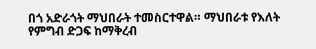በጎ አድራጎት ማህበራት ተመስርተዋል። ማህበራቱ የእለት የምግብ ድጋፍ ከማቅረብ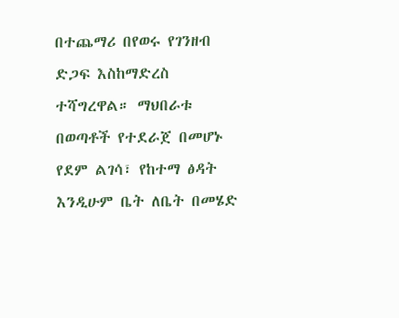በተጨማሪ በየወሩ የገንዘብ ድጋፍ እስከማድረስ ተሻግረዋል። ማህበራቱ በወጣቶች የተደራጀ በመሆኑ የደም ልገሳ፣ የከተማ ፅዳት እንዲሁም ቤት ለቤት በመሄድ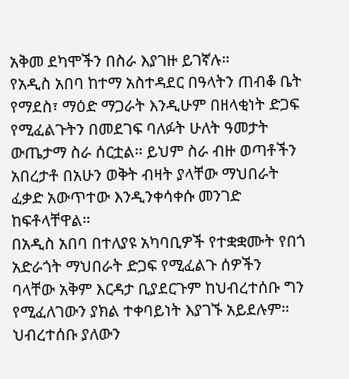አቅመ ደካሞችን በስራ እያገዙ ይገኛሉ።
የአዲስ አበባ ከተማ አስተዳደር በዓላትን ጠብቆ ቤት የማደስ፣ ማዕድ ማጋራት እንዲሁም በዘላቂነት ድጋፍ የሚፈልጉትን በመደገፍ ባለፉት ሁለት ዓመታት ውጤታማ ስራ ሰርቷል። ይህም ስራ ብዙ ወጣቶችን አበረታቶ በአሁን ወቅት ብዛት ያላቸው ማህበራት ፈቃድ አውጥተው እንዲንቀሳቀሱ መንገድ ከፍቶላቸዋል።
በአዲስ አበባ በተለያዩ አካባቢዎች የተቋቋሙት የበጎ አድራጎት ማህበራት ድጋፍ የሚፈልጉ ሰዎችን ባላቸው አቅም እርዳታ ቢያደርጉም ከህብረተሰቡ ግን የሚፈለገውን ያክል ተቀባይነት እያገኙ አይደሉም። ህብረተሰቡ ያለውን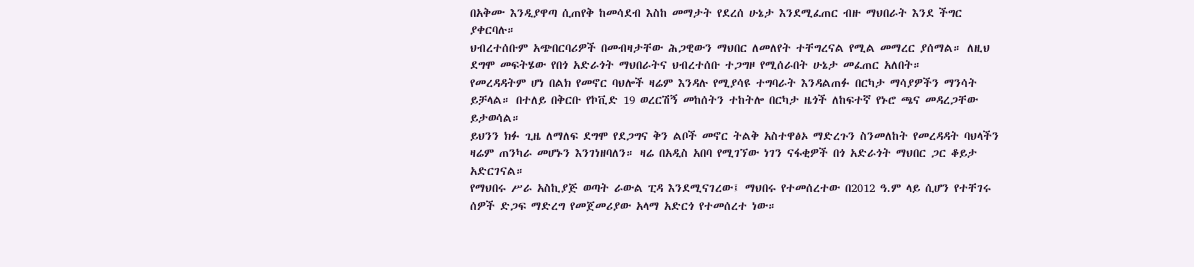በአቅሙ እንዲያዋጣ ሲጠየቅ ከመሳደብ እስከ መማታት የደረሰ ሁኔታ እንደሚፈጠር ብዙ ማህበራት እንደ ችግር ያቀርባሉ።
ህብረተሰቡም አጭበርባሪዎች በመብዛታቸው ሕጋዊውን ማህበር ለመለየት ተቸግረናል የሚል መማረር ያሰማል። ለዚህ ደግሞ መፍትሄው የበጎ አድራጎት ማህበራትና ህብረተሰቡ ተጋግዞ የሚሰራበት ሁኔታ መፈጠር አለበት።
የመረዳዳትም ሆነ በልክ የመኖር ባህሎች ዛሬም እንዳሉ የሚያሳዩ ተግባራት እንዳልጠፉ በርካታ ማሳያዎችን ማንሳት ይቻላል። በተለይ በቅርቡ የኮቪድ 19 ወረርሽኝ መከሰትን ተከትሎ በርካታ ዜጎች ለከፍተኛ የኑሮ ጫና መዳረጋቸው ይታወሳል።
ይህንን ክፉ ጊዜ ለማለፍ ደግሞ የደጋግና ቅን ልቦች መኖር ትልቅ አስተዋፅኦ ማድረጉን ስንመለከት የመረዳዳት ባህላችን ዛሬም ጠንካራ መሆኑን እንገነዘባለን። ዛሬ በአዲስ አበባ የሚገኘው ነገን ናፋቂዎች በጎ አድራጎት ማህበር ጋር ቆይታ አድርገናል።
የማህበሩ ሥራ አስኪያጅ ወጣት ራውል ፒዳ እንደሚናገረው፤ ማህበሩ የተመሰረተው በ2012 ዓ.ም ላይ ሲሆን የተቸገሩ ሰዎች ድጋፍ ማድረግ የመጀመሪያው አላማ አድርጎ የተመሰረተ ነው።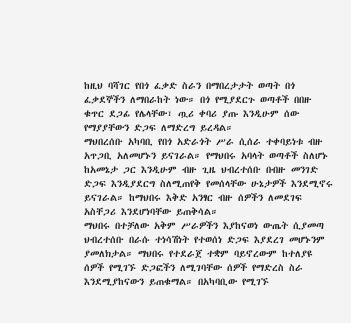ከዚህ ባሻገር የበጎ ፈቃድ ስራን በማበረታታት ወጣት በጎ ፈቃደኞችን ለማበራከት ነው። በጎ የሚያደርጉ ወጣቶች በበዙ ቁጥር ደጋፊ የሌላቸው፣ ጧሪ ቀባሪ ያጡ እንዲሁም ሰው የማያያቸውን ድጋፍ ለማድረግ ይረዳል።
ማህበረሰቡ አካባቢ የበጎ አድራጎት ሥራ ሲሰራ ተቀባይነቱ ብዙ አጥጋቢ አለመሆኑን ይናገራል። የማህበሩ አባላት ወጣቶች ስለሆኑ ከአመኔታ ጋር እንዲሁም ብዙ ጊዜ ህብረተሰቡ በብዙ መንገድ ድጋፍ እንዲያደርግ ስለሚጠየቅ የመሰላቸው ሁኔታዎች እንደሚኖሩ ይናገራል። ከማህበሩ እቅድ አንፃር ብዙ ሰዎችን ለመደገፍ አስቸጋሪ እንደሆነባቸው ይጠቅሳል።
ማህበሩ በተቻለው አቅም ሥራዎችን እያከናወነ ውጤት ሲያመጣ ህብረተሰቡ በራሱ ተነሳሽነት የተወሰነ ድጋፍ እያደረገ መሆኑንም ያመለክታል። ማህበሩ የተደራጀ ተቋም ባይኖረውም ከተለያዩ ሰዎች የሚገኙ ድጋፎችን ለሚገባቸው ሰዎች የማድረስ ስራ እንደሚያከናውን ይጠቁማል። በአካባቢው የሚገኙ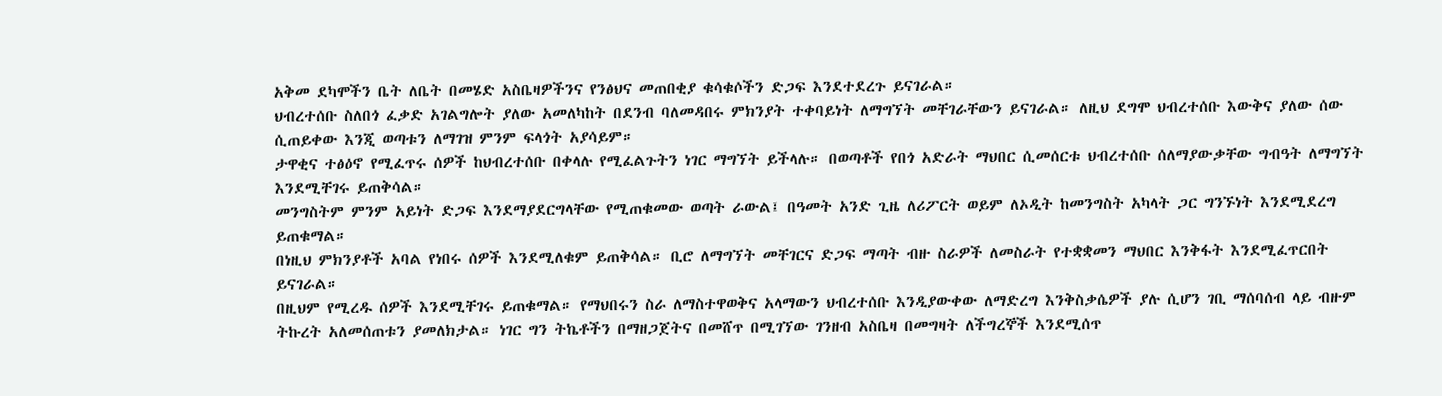አቅመ ደካሞችን ቤት ለቤት በመሄድ አስቤዛዎችንና የንፅህና መጠበቂያ ቁሳቁሶችን ድጋፍ እንደተደረጉ ይናገራል።
ህብረተሰቡ ስለበጎ ፈቃድ አገልግሎት ያለው አመለካከት በደንብ ባለመዳበሩ ምክንያት ተቀባይነት ለማግኘት መቸገራቸውን ይናገራል። ለዚህ ደግሞ ህብረተሰቡ እውቅና ያለው ሰው ሲጠይቀው እንጂ ወጣቱን ለማገዝ ምንም ፍላጎት አያሳይም።
ታዋቂና ተፅዕኖ የሚፈጥሩ ሰዎች ከህብረተሰቡ በቀላሉ የሚፈልጉትን ነገር ማግኘት ይችላሉ። በወጣቶች የበጎ አድራት ማህበር ሲመሰርቱ ህብረተሰቡ ሰለማያውቃቸው ግብዓት ለማግኘት እንደሚቸገሩ ይጠቅሳል።
መንግስትም ምንም አይነት ድጋፍ እንደማያደርግላቸው የሚጠቁመው ወጣት ራውል፤ በዓመት አንድ ጊዜ ለሪፖርት ወይም ለኦዲት ከመንግስት አካላት ጋር ግንኙነት እንደሚደረግ ይጠቁማል።
በነዚህ ምክንያቶች አባል የነበሩ ሰዎች እንደሚለቁም ይጠቅሳል። ቢሮ ለማግኘት መቸገርና ድጋፍ ማጣት ብዙ ስራዎች ለመስራት የተቋቋመን ማህበር እንቅፋት እንደሚፈጥርበት ይናገራል።
በዚህም የሚረዱ ሰዎች እንደሚቸገሩ ይጠቁማል። የማህበሩን ስራ ለማስተዋወቅና አላማውን ህብረተሰቡ እንዲያውቀው ለማድረግ እንቅስቃሴዎች ያሉ ሲሆን ገቢ ማሰባሰብ ላይ ብዙም ትኩረት አለመሰጠቱን ያመለክታል። ነገር ግን ትኬቶችን በማዘጋጀትና በመሸጥ በሚገኘው ገንዘብ አስቤዛ በመግዛት ለችግረኞች እንደሚሰጥ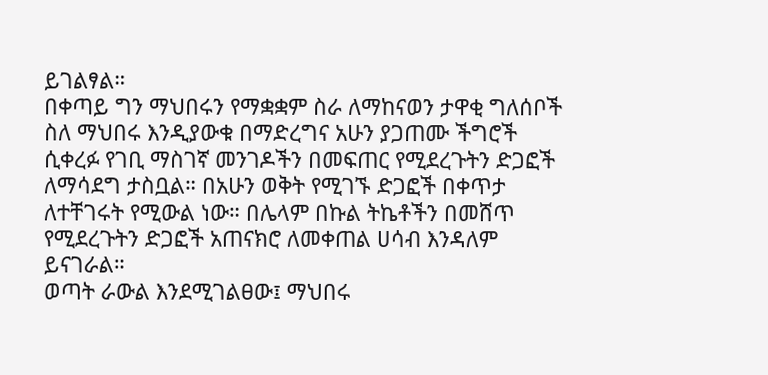ይገልፃል።
በቀጣይ ግን ማህበሩን የማቋቋም ስራ ለማከናወን ታዋቂ ግለሰቦች ስለ ማህበሩ እንዲያውቁ በማድረግና አሁን ያጋጠሙ ችግሮች ሲቀረፉ የገቢ ማስገኛ መንገዶችን በመፍጠር የሚደረጉትን ድጋፎች ለማሳደግ ታስቧል። በአሁን ወቅት የሚገኙ ድጋፎች በቀጥታ ለተቸገሩት የሚውል ነው። በሌላም በኩል ትኬቶችን በመሸጥ የሚደረጉትን ድጋፎች አጠናክሮ ለመቀጠል ሀሳብ እንዳለም ይናገራል።
ወጣት ራውል እንደሚገልፀው፤ ማህበሩ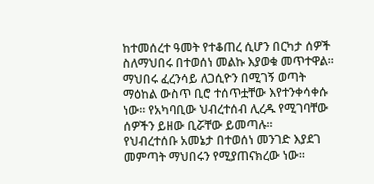ከተመሰረተ ዓመት የተቆጠረ ሲሆን በርካታ ሰዎች ስለማህበሩ በተወሰነ መልኩ እያወቁ መጥተዋል። ማህበሩ ፈረንሳይ ለጋሲዮን በሚገኝ ወጣት ማዕከል ውስጥ ቢሮ ተሰጥቷቸው እየተንቀሳቀሱ ነው። የአካባቢው ህብረተሰብ ሊረዱ የሚገባቸው ሰዎችን ይዘው ቢሯቸው ይመጣሉ።
የህብረተሰቡ አመኔታ በተወሰነ መንገድ እያደገ መምጣት ማህበሩን የሚያጠናክረው ነው።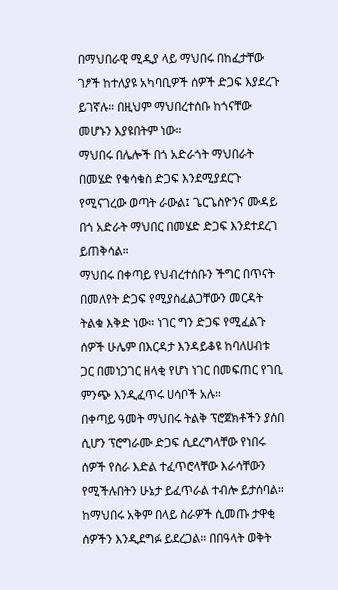በማህበራዊ ሚዲያ ላይ ማህበሩ በከፈታቸው ገፆች ከተለያዩ አካባቢዎች ሰዎች ድጋፍ እያደረጉ ይገኛሉ። በዚህም ማህበረተሰቡ ከጎናቸው መሆኑን እያዩበትም ነው።
ማህበሩ በሌሎች በጎ አድራጎት ማህበራት በመሄድ የቁሳቁስ ድጋፍ እንደሚያደርጉ የሚናገረው ወጣት ራውል፤ ጌርጌስዮንና ሙዳይ በጎ አድራት ማህበር በመሄድ ድጋፍ እንደተደረገ ይጠቅሳል።
ማህበሩ በቀጣይ የህብረተሰቡን ችግር በጥናት በመለየት ድጋፍ የሚያስፈልጋቸውን መርዳት ትልቁ እቅድ ነው። ነገር ግን ድጋፍ የሚፈልጉ ሰዎች ሁሌም በእርዳታ እንዳይቆዩ ከባለሀብቱ ጋር በመነጋገር ዘላቂ የሆነ ነገር በመፍጠር የገቢ ምንጭ እንዲፈጥሩ ሀሳቦች አሉ።
በቀጣይ ዓመት ማህበሩ ትልቅ ፕሮጀክቶችን ያሰበ ሲሆን ፕሮግራሙ ድጋፍ ሲደረግላቸው የነበሩ ሰዎች የስራ እድል ተፈጥሮላቸው እራሳቸውን የሚችሉበትን ሁኔታ ይፈጥራል ተብሎ ይታሰባል። ከማህበሩ አቅም በላይ ስራዎች ሲመጡ ታዋቂ ሰዎችን እንዲደግፉ ይደረጋል። በበዓላት ወቅት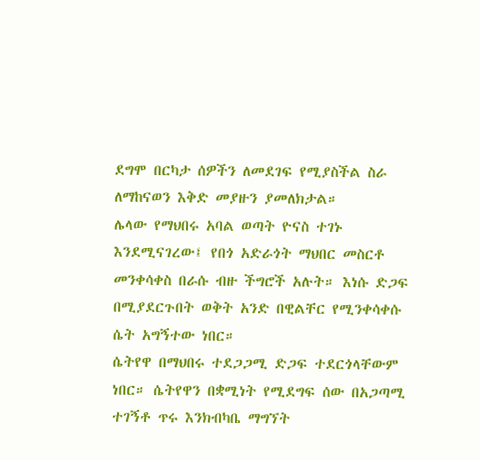ደግሞ በርካታ ሰዎችን ለመደገፍ የሚያስችል ስራ ለማከናወን እቅድ መያዙን ያመለክታል።
ሌላው የማህበሩ አባል ወጣት ዮናስ ተገኑ እንደሚናገረው፤ የበጎ አድራጎት ማህበር መስርቶ መንቀሳቀስ በራሱ ብዙ ችግሮች አሉት። እነሱ ድጋፍ በሚያደርጉበት ወቅት አንድ በዊልቸር የሚንቀሳቀሱ ሴት አግኝተው ነበር።
ሴትየዋ በማህበሩ ተደጋጋሚ ድጋፍ ተደርጎላቸውም ነበር። ሴትየዋን በቋሚነት የሚደግፍ ሰው በአጋጣሚ ተገኝቶ ጥሩ እንክብካቤ ማግኘት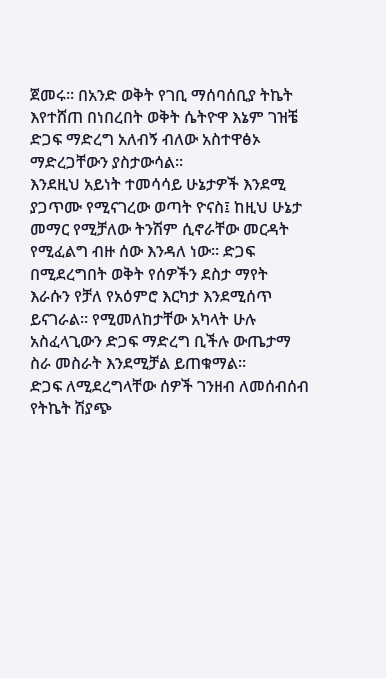ጀመሩ። በአንድ ወቅት የገቢ ማሰባሰቢያ ትኬት እየተሸጠ በነበረበት ወቅት ሴትዮዋ እኔም ገዝቼ ድጋፍ ማድረግ አለብኝ ብለው አስተዋፅኦ ማድረጋቸውን ያስታውሳል።
እንደዚህ አይነት ተመሳሳይ ሁኔታዎች እንደሚ ያጋጥሙ የሚናገረው ወጣት ዮናስ፤ ከዚህ ሁኔታ መማር የሚቻለው ትንሽም ሲኖራቸው መርዳት የሚፈልግ ብዙ ሰው እንዳለ ነው። ድጋፍ በሚደረግበት ወቅት የሰዎችን ደስታ ማየት እራሱን የቻለ የአዕምሮ እርካታ እንደሚሰጥ ይናገራል። የሚመለከታቸው አካላት ሁሉ አስፈላጊውን ድጋፍ ማድረግ ቢችሉ ውጤታማ ስራ መስራት እንደሚቻል ይጠቁማል።
ድጋፍ ለሚደረግላቸው ሰዎች ገንዘብ ለመሰብሰብ የትኬት ሽያጭ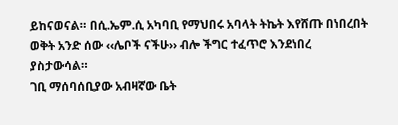ይከናወናል። በሲ.ኤም.ሲ አካባቢ የማህበሩ አባላት ትኬት እየሸጡ በነበረበት ወቅት አንድ ሰው ‹‹ሌቦች ናችሁ›› ብሎ ችግር ተፈጥሮ እንደነበረ ያስታውሳል።
ገቢ ማሰባሰቢያው አብዛኛው ቤት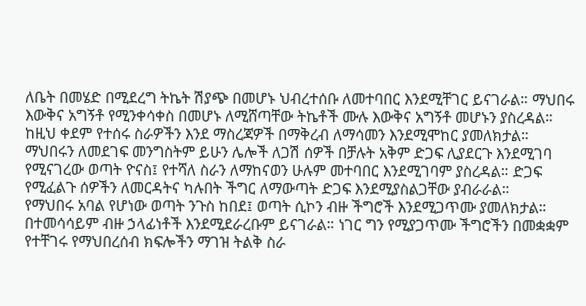ለቤት በመሄድ በሚደረግ ትኬት ሽያጭ በመሆኑ ህብረተሰቡ ለመተባበር እንደሚቸገር ይናገራል። ማህበሩ እውቅና አግኝቶ የሚንቀሳቀስ በመሆኑ ለሚሸጣቸው ትኬቶች ሙሉ እውቅና አግኝቶ መሆኑን ያስረዳል። ከዚህ ቀደም የተሰሩ ስራዎችን እንደ ማስረጃዎች በማቅረብ ለማሳመን እንደሚሞከር ያመለክታል።
ማህበሩን ለመደገፍ መንግስትም ይሁን ሌሎች ለጋሽ ሰዎች በቻሉት አቅም ድጋፍ ሊያደርጉ እንደሚገባ የሚናገረው ወጣት ዮናስ፤ የተሻለ ስራን ለማከናወን ሁሉም መተባበር እንደሚገባም ያስረዳል። ድጋፍ የሚፈልጉ ሰዎችን ለመርዳትና ካሉበት ችግር ለማውጣት ድጋፍ እንደሚያስልጋቸው ያብራራል።
የማህበሩ አባል የሆነው ወጣት ንጉስ ከበደ፤ ወጣት ሲኮን ብዙ ችግሮች እንደሚጋጥሙ ያመለክታል። በተመሳሳይም ብዙ ኃላፊነቶች እንደሚደራረቡም ይናገራል። ነገር ግን የሚያጋጥሙ ችግሮችን በመቋቋም የተቸገሩ የማህበረሰብ ክፍሎችን ማገዝ ትልቅ ስራ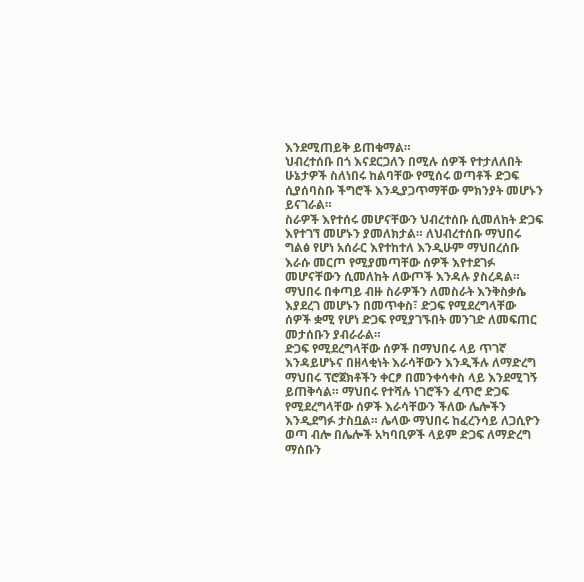እንደሚጠይቅ ይጠቁማል።
ህብረተሰቡ በጎ እናደርጋለን በሚሉ ሰዎች የተታለለበት ሁኔታዎች ስለነበሩ ከልባቸው የሚሰሩ ወጣቶች ድጋፍ ሲያሰባስቡ ችግሮች እንዲያጋጥማቸው ምክንያት መሆኑን ይናገራል።
ስራዎች እየተሰሩ መሆናቸውን ህብረተሰቡ ሲመለከት ድጋፍ እየተገኘ መሆኑን ያመለክታል። ለህብረተሰቡ ማህበሩ ግልፅ የሆነ አሰራር እየተከተለ እንዲሁም ማህበረሰቡ እራሱ መርጦ የሚያመጣቸው ሰዎች እየተደገፉ መሆናቸውን ሲመለከት ለውጦች እንዳሉ ያስረዳል። ማህበሩ በቀጣይ ብዙ ስራዎችን ለመስራት እንቅስቃሴ እያደረገ መሆኑን በመጥቀስ፣ ድጋፍ የሚደረግላቸው ሰዎች ቋሚ የሆነ ድጋፍ የሚያገኙበት መንገድ ለመፍጠር መታሰቡን ያብራራል።
ድጋፍ የሚደረግላቸው ሰዎች በማህበሩ ላይ ጥገኛ እንዳይሆኑና በዘላቂነት እራሳቸውን እንዲችሉ ለማድረግ ማህበሩ ፕሮጀክቶችን ቀርፆ በመንቀሳቀስ ላይ እንደሚገኝ ይጠቅሳል። ማህበሩ የተሻሉ ነገሮችን ፈጥሮ ድጋፍ የሚደረግላቸው ሰዎች እራሳቸውን ችለው ሌሎችን እንዲደግፉ ታስቧል። ሌላው ማህበሩ ከፈረንሳይ ለጋሲዮን ወጣ ብሎ በሌሎች አካባቢዎች ላይም ድጋፍ ለማድረግ ማሰቡን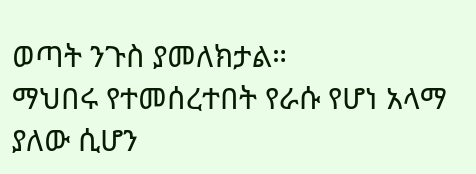ወጣት ንጉስ ያመለክታል።
ማህበሩ የተመሰረተበት የራሱ የሆነ አላማ ያለው ሲሆን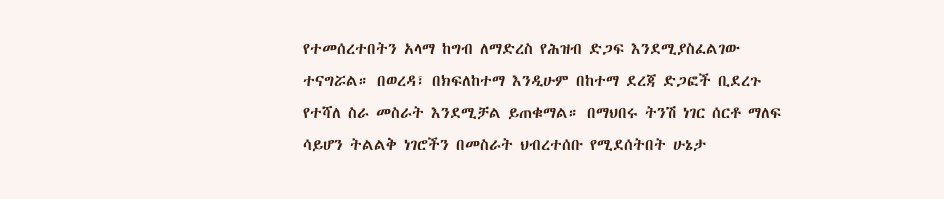የተመሰረተበትን አላማ ከግብ ለማድረስ የሕዝብ ድጋፍ እንደሚያስፈልገው ተናግሯል። በወረዳ፣ በክፍለከተማ እንዲሁም በከተማ ደረጃ ድጋፎች ቢደረጉ የተሻለ ስራ መስራት እንደሚቻል ይጠቁማል። በማህበሩ ትንሽ ነገር ሰርቶ ማለፍ ሳይሆን ትልልቅ ነገሮችን በመስራት ህብረተሰቡ የሚደሰትበት ሁኔታ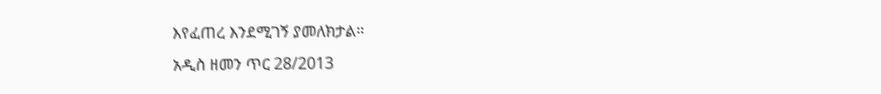እየፈጠረ እንደሚገኝ ያመለክታል።
አዲስ ዘመን ጥር 28/2013